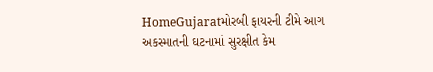HomeGujaratમોરબી ફાયરની ટીમે આગ અકસ્માતની ઘટનામાં સુરક્ષીત કેમ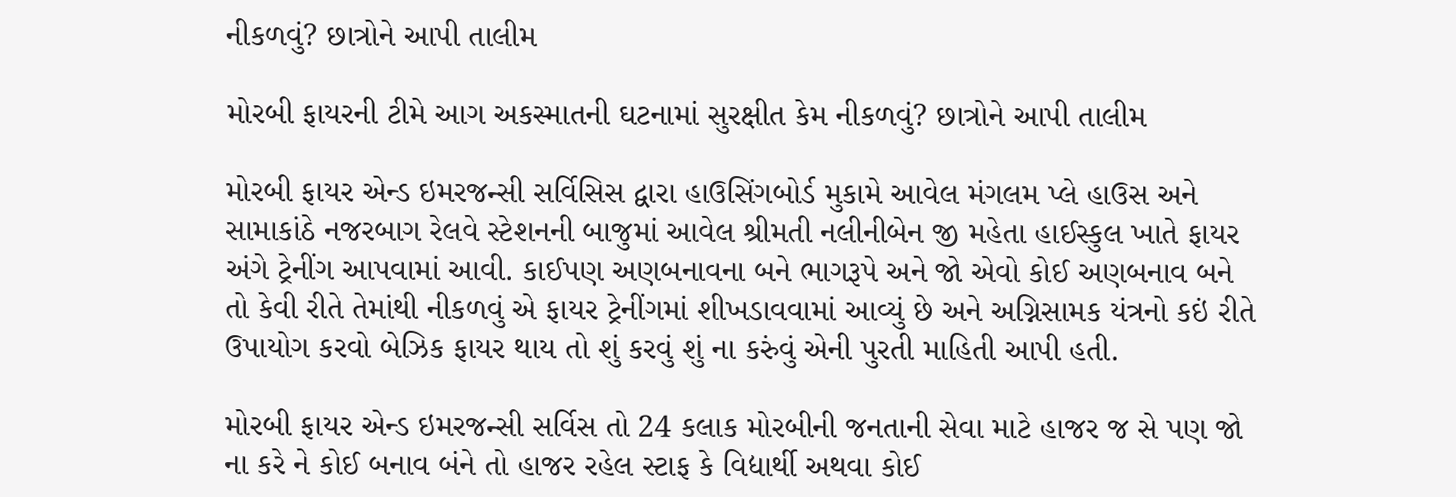નીકળવું? છાત્રોને આપી તાલીમ

મોરબી ફાયરની ટીમે આગ અકસ્માતની ઘટનામાં સુરક્ષીત કેમ નીકળવું? છાત્રોને આપી તાલીમ

મોરબી ફાયર એન્ડ ઇમરજન્સી સર્વિસિસ દ્વારા હાઉસિંગબોર્ડ મુકામે આવેલ મંગલમ પ્લે હાઉસ અને સામાકાંઠે નજરબાગ રેલવે સ્ટેશનની બાજુમાં આવેલ શ્રીમતી નલીનીબેન જી મહેતા હાઈસ્કુલ ખાતે ફાયર અંગે ટ્રેનીંગ આપવામાં આવી. કાઈપણ અણબનાવના બને ભાગરૂપે અને જો એવો કોઈ અણબનાવ બને તો કેવી રીતે તેમાંથી નીકળવું એ ફાયર ટ્રેનીંગમાં શીખડાવવામાં આવ્યું છે અને અગ્નિસામક યંત્રનો કઇં રીતે ઉપાયોગ કરવો બેઝિક ફાયર થાય તો શું કરવું શું ના કરુંવું એની પુરતી માહિતી આપી હતી.

મોરબી ફાયર એન્ડ ઇમરજન્સી સર્વિસ તો 24 કલાક મોરબીની જનતાની સેવા માટે હાજર જ સે પણ જો ના કરે ને કોઈ બનાવ બંને તો હાજર રહેલ સ્ટાફ કે વિદ્યાર્થી અથવા કોઈ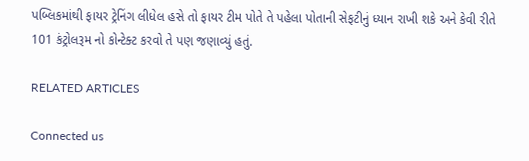પબ્લિકમાંથી ફાયર ટ્રેનિંગ લીધેલ હસે તો ફાયર ટીમ પોતે તે પહેલા પોતાની સેફટીનું ધ્યાન રાખી શકે અને કેવી રીતે 101 કંટ્રોલરૂમ નો કોન્ટેક્ટ કરવો તે પણ જણાવ્યું હતું.

RELATED ARTICLES

Connected us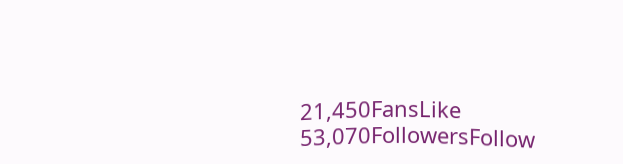21,450FansLike
53,070FollowersFollow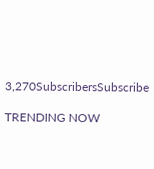3,270SubscribersSubscribe

TRENDING NOW